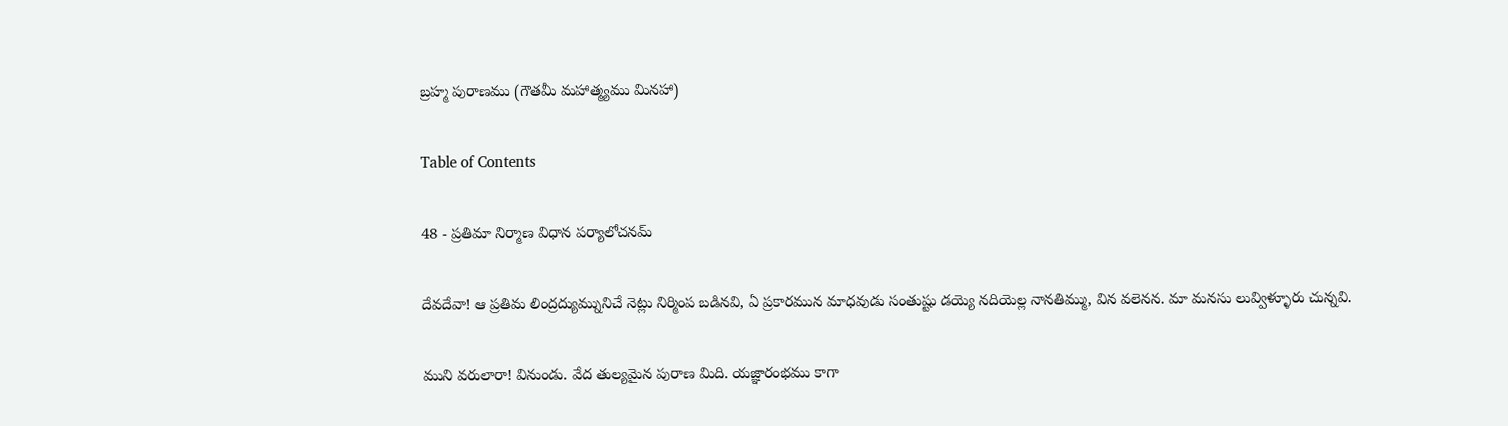బ్రహ్మ పురాణము (గౌతమీ మహాత్మ్యము మినహా)

Table of Contents

48 - ప్రతిమా నిర్మాణ విధాన పర్యాలోచనమ్‌

దేవదేవా! ఆ ప్రతిమ లింద్రద్యుమ్నునిచే నెట్లు నిర్మింప బడినవి, ఏ ప్రకారమున మాధవుడు సంతుష్టు డయ్యె నదియెల్ల నానతిమ్ము, విన వలెనన. మా మనసు లువ్విళ్ళూరు చున్నవి.

ముని వరులారా! వినుండు. వేద తుల్యమైన పురాణ మిది. యజ్ఞారంభము కాగా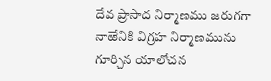దేవ ప్రాసాద నిర్మాణము జరుగగా నాఱేనికి విగ్రహ నిర్మాణమును గూర్చిన యాలోచన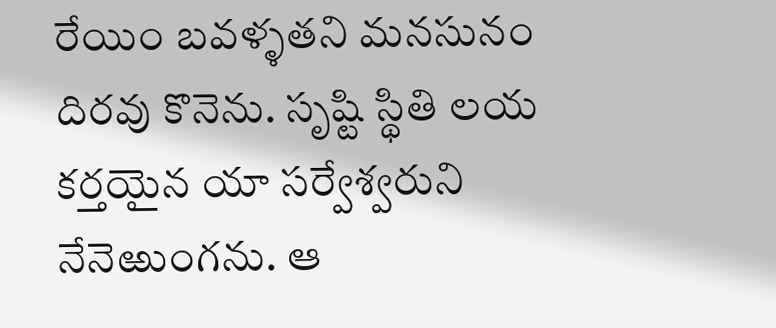రేయిం బవళ్ళతని మనసునం దిరవు కొనెను. సృష్టి స్థితి లయ కర్తయైన యా సర్వేశ్వరుని నేనెఱుంగను. ఆ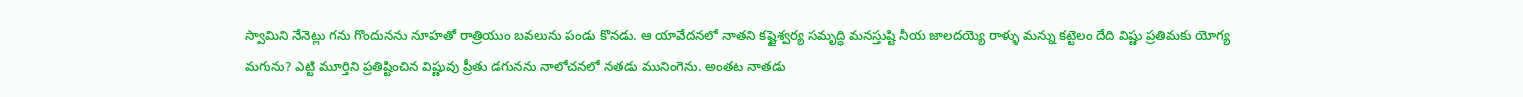స్వామిని నేనెట్లు గను గొందునను నూహతో రాత్రియుం బవలును పండు కొనడు. ఆ యావేదనలో నాతని కష్టైశ్వర్య సమృద్ధి మనస్తుష్టి నీయ జాలదయ్యె రాళ్ళు మన్ను కట్టెలం దేది విష్ణు ప్రతిమకు యోగ్య మగును? ఎట్టి మూర్తిని ప్రతిష్టించిన విష్ణువు ప్రీతు డగునను నాలోచనలో నతడు మునింగెను. అంతట నాతడు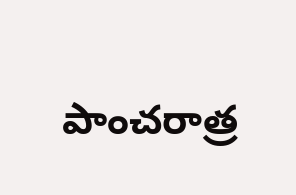పాంచరాత్ర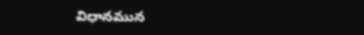విధానమున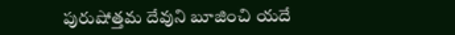పురుషోత్తమ దేవుని బూజించి యదే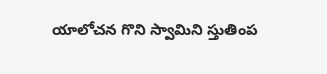యాలోచన గొని స్వామిని స్తుతింప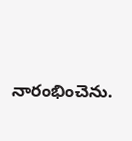నారంభించెను.